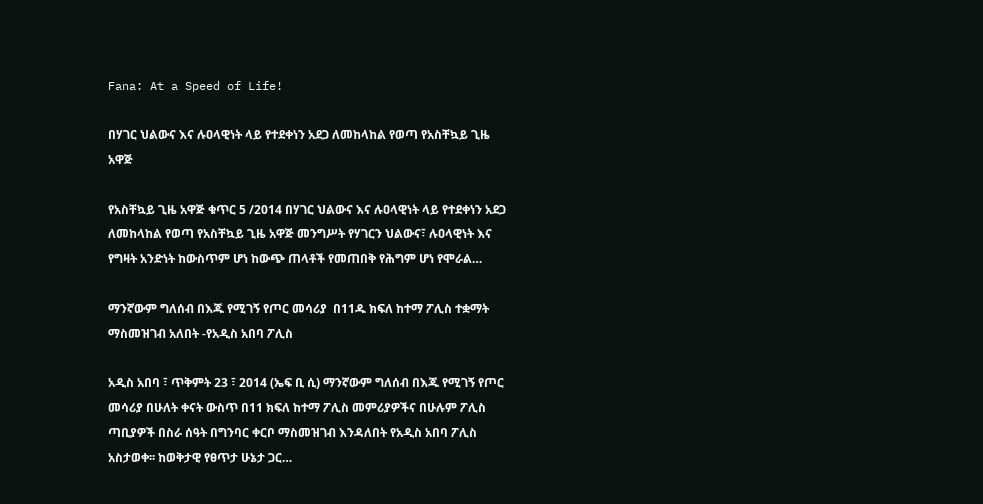Fana: At a Speed of Life!

በሃገር ህልውና እና ሉዐላዊነት ላይ የተደቀነን አደጋ ለመከላከል የወጣ የአስቸኳይ ጊዜ አዋጅ

የአስቸኳይ ጊዜ አዋጅ ቁጥር 5 /2014 በሃገር ህልውና እና ሉዐላዊነት ላይ የተደቀነን አደጋ ለመከላከል የወጣ የአስቸኳይ ጊዜ አዋጅ መንግሥት የሃገርን ህልውና፣ ሉዐላዊነት እና የግዛት አንድነት ከውስጥም ሆነ ከውጭ ጠላቶች የመጠበቅ የሕግም ሆነ የሞራል…

ማንኛውም ግለሰብ በእጁ የሚገኝ የጦር መሳሪያ  በ11ዱ ክፍለ ከተማ ፖሊስ ተቋማት  ማስመዝገብ አለበት -የአዲስ አበባ ፖሊስ

አዲስ አበባ ፣ ጥቅምት 23 ፣ 2014 (ኤፍ ቢ ሲ) ማንኛውም ግለሰብ በእጁ የሚገኝ የጦር መሳሪያ በሁለት ቀናት ውስጥ በ11 ክፍለ ከተማ ፖሊስ መምሪያዎችና በሁሉም ፖሊስ ጣቢያዎች በስራ ሰዓት በግንባር ቀርቦ ማስመዝገብ እንዳለበት የአዲስ አበባ ፖሊስ አስታወቀ፡፡ ከወቅታዊ የፀጥታ ሁኔታ ጋር…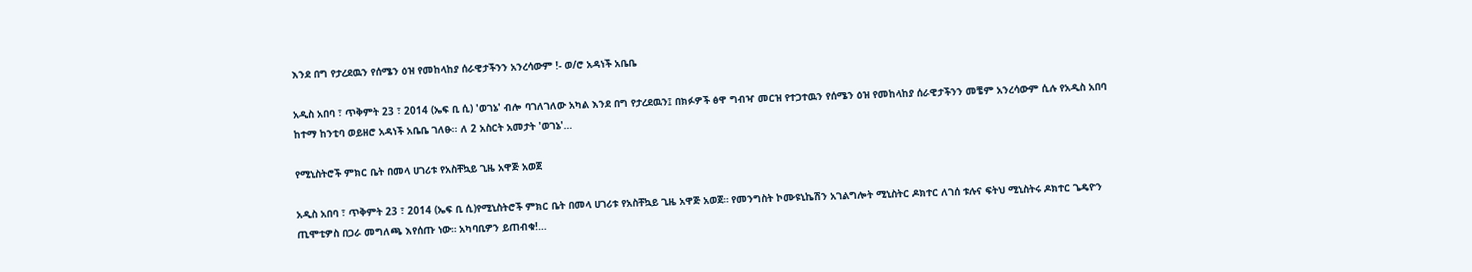እንደ በግ የታረደዉን የሰሜን ዕዝ የመከላከያ ሰራዊታችንን አንረሳውም !- ወ/ሮ አዳነች አቤቤ

አዲስ አበባ ፣ ጥቅምት 23 ፣ 2014 (ኤፍ ቢ ሲ) 'ወገኔ' ብሎ ባገለገለው አካል እንደ በግ የታረደዉን፤ በክፉዎች ፅዋ ግብዣ መርዝ የተጋተዉን የሰሜን ዕዝ የመከላከያ ሰራዊታችንን መቼም አንረሳውም ሲሉ የአዲስ አበባ ከተማ ከንቲባ ወይዘሮ አዳነች አቤቤ ገለፁ፡፡ ለ 2 አስርት አመታት 'ወገኔ'…

የሚኒስትሮች ምክር ቤት በመላ ሀገሪቱ የአስቸኳይ ጊዜ አዋጅ አወጀ

አዲስ አበባ ፣ ጥቅምት 23 ፣ 2014 (ኤፍ ቢ ሲ)የሚኒስትሮች ምክር ቤት በመላ ሀገሪቱ የአስቸኳይ ጊዜ አዋጅ አወጀ። የመንግስት ኮሙዩኒኬሽን አገልግሎት ሚኒስትር ዶክተር ለገሰ ቱሉና ፍትህ ሚኒስትሩ ዶክተር ጌዴዮን ጢሞቲዎስ በጋራ መግለጫ እየሰጡ ነው። አካባቢዎን ይጠብቁ!…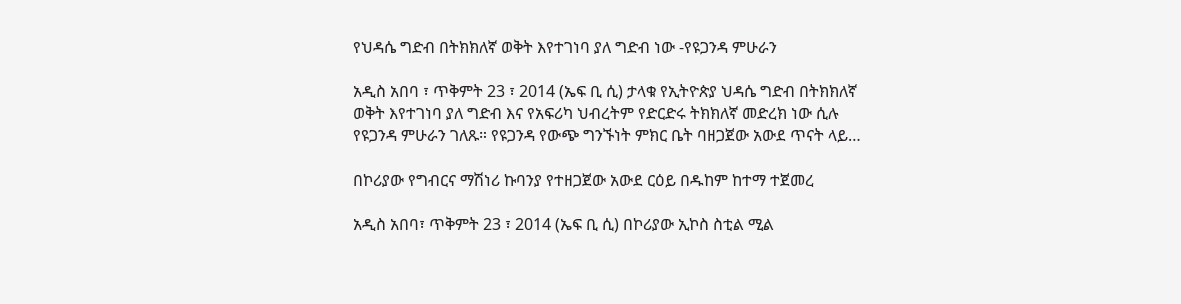የህዳሴ ግድብ በትክክለኛ ወቅት እየተገነባ ያለ ግድብ ነው -የዩጋንዳ ምሁራን

አዲስ አበባ ፣ ጥቅምት 23 ፣ 2014 (ኤፍ ቢ ሲ) ታላቁ የኢትዮጵያ ህዳሴ ግድብ በትክክለኛ ወቅት እየተገነባ ያለ ግድብ እና የአፍሪካ ህብረትም የድርድሩ ትክክለኛ መድረክ ነው ሲሉ የዩጋንዳ ምሁራን ገለጹ። የዩጋንዳ የውጭ ግንኙነት ምክር ቤት ባዘጋጀው አውደ ጥናት ላይ…

በኮሪያው የግብርና ማሽነሪ ኩባንያ የተዘጋጀው አውደ ርዕይ በዱከም ከተማ ተጀመረ

አዲስ አበባ፣ ጥቅምት 23 ፣ 2014 (ኤፍ ቢ ሲ) በኮሪያው ኢኮስ ስቲል ሚል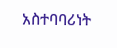አስተባባሪነት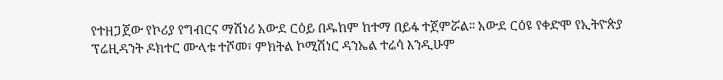የተዘጋጀው የኮሪያ የግብርና ማሽነሪ አውደ ርዕይ በዱከም ከተማ በይፋ ተጀምሯል፡፡ አውደ ርዕዩ የቀድሞ የኢትዮጵያ ፕሬዚዳንት ዶክተር ሙላቱ ተሾመ፣ ምክትል ኮሚሽነር ዳንኤል ተሬሳ እንዲሁም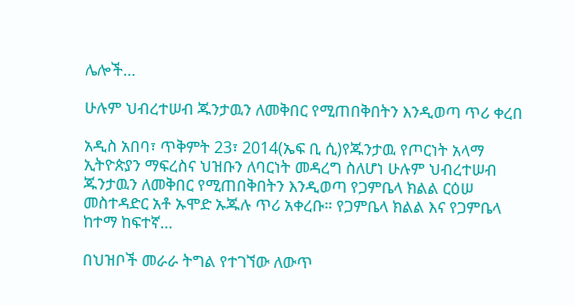ሌሎች…

ሁሉም ህብረተሠብ ጁንታዉን ለመቅበር የሚጠበቅበትን እንዲወጣ ጥሪ ቀረበ

አዲስ አበባ፣ ጥቅምት 23፣ 2014(ኤፍ ቢ ሲ)የጁንታዉ የጦርነት አላማ ኢትዮጵያን ማፍረስና ህዝቡን ለባርነት መዳረግ ስለሆነ ሁሉም ህብረተሠብ ጁንታዉን ለመቅበር የሚጠበቅበትን እንዲወጣ የጋምቤላ ክልል ርዕሠ መስተዳድር አቶ ኡሞድ ኡጁሉ ጥሪ አቀረቡ። የጋምቤላ ክልል እና የጋምቤላ ከተማ ከፍተኛ…

በህዝቦች መራራ ትግል የተገኘው ለውጥ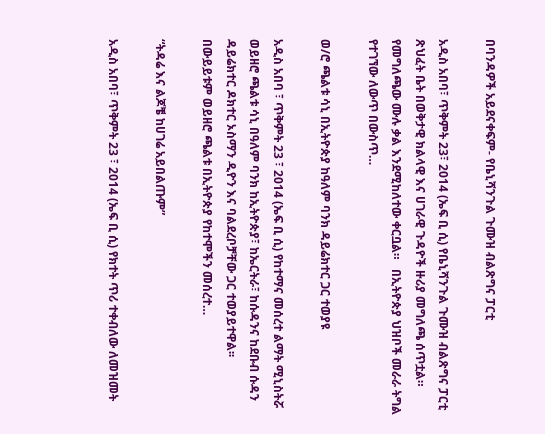በባንዳዎች አይደናቀፍም- የቤኒሻንጉል ጉሙዝ ብልጽግና ፓርቲ

አዲስ አበባ፣ ጥቅምት 23፣ 2014 (ኤፍ ቢ ሲ) የቤኒሻንጉል ጉሙዝ ብልጽግና ፓርቲ ጽህፈት ቤት በወቅታዊ ክልላዊ እና ሀገራዊ ጉዳዮች ዙሪያ መግለጫ ሰጥቷል።   የመግለጫው ሙሉ ቃል እንደሚከለተው ቀርቧል።   በኢትዮጵያ ህዝቦች መራራ ትግል የተገኘው ለውጥ በውስጥ…

ወ/ሮ ጫልቱ ሳኒ በኢትዮጵያ ከዓለም ባንክ ዳይሬክተር ጋር ተወያዩ

አዲስ አበባ ፣ ጥቅምት 23 ፣ 2014 (ኤፍ ቢ ሲ) የከተማና መሰረተ ልማት ሚኒስትሯ ወይዘሮ ጫልቱ ሳኒ በዓለም ባንክ ከኢትዮጵያ፣ ከኤርትራ፣ ከሱዳንና ከደቡብ ሱዳን ዳይሬክተር ዶክተር ኦስማን ዲዮን እና ባልደረቦቻቸው ጋር ተወያይተዋል፡፡ በውይይቱም ወይዘሮ ጫልቱ በኢትዮጵያ የከተሞችን መሰረተ…

“ትዳሬ እና ልጆቼ ከሀገሬ አይበልጡም”

አዲስ አበባ፣ ጥቅምት 23 ፣ 2014 (ኤፍ ቢ ሲ) የክተት ጥሪ ተቀብለው ለመዝመት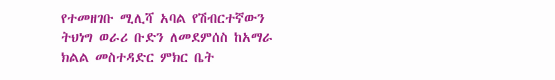የተመዘገቡ ሚሊሻ አባል የሽብርተኛውን ትህነግ ወራሪ ቡድን ለመደምሰስ ከአማራ ክልል መስተዳድር ምክር ቤት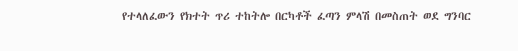የተላለፈውን የክተት ጥሪ ተከትሎ በርካቶች ፈጣን ምላሽ በመስጠት ወደ ግንባር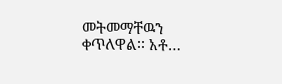መትመማቸዉን ቀጥለዋል፡፡ አቶ…